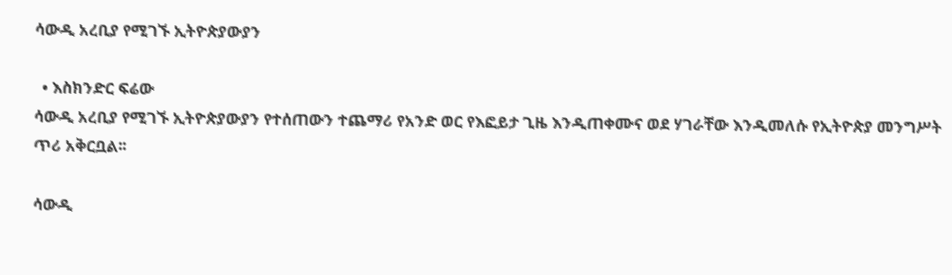ሳውዲ አረቢያ የሚገኙ ኢትዮጵያውያን

  • እስክንድር ፍሬው
ሳውዲ አረቢያ የሚገኙ ኢትዮጵያውያን የተሰጠውን ተጨማሪ የአንድ ወር የእፎይታ ጊዜ እንዲጠቀሙና ወደ ሃገራቸው እንዲመለሱ የኢትዮጵያ መንግሥት ጥሪ አቅርቧል፡፡

ሳውዲ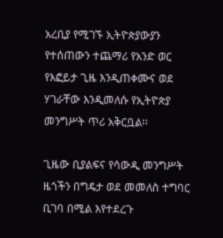አረቢያ የሚገኙ ኢትዮጵያውያን የተሰጠውን ተጨማሪ የአንድ ወር የእፎይታ ጊዜ እንዲጠቀሙና ወደ ሃገራቸው እንዲመለሱ የኢትዮጵያ መንግሥት ጥሪ አቅርቧል፡፡

ጊዜው ቢያልፍና የሳውዲ መንግሥት ዜጎችን በግዴታ ወደ መመለስ ተግባር ቢገባ በሚል እየተደረጉ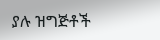ያሉ ዝግጅቶች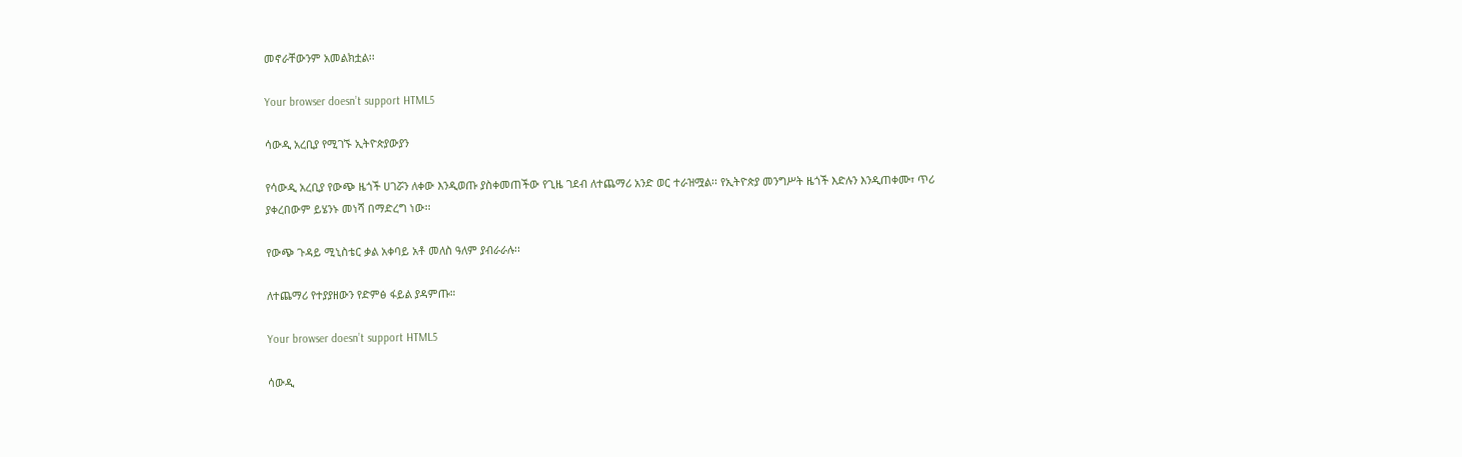መኖራቸውንም አመልክቷል፡፡

Your browser doesn’t support HTML5

ሳውዲ አረቢያ የሚገኙ ኢትዮጵያውያን

የሳውዲ አረቢያ የውጭ ዜጎች ሀገሯን ለቀው እንዲወጡ ያስቀመጠችው የጊዜ ገደብ ለተጨማሪ አንድ ወር ተራዝሟል፡፡ የኢትዮጵያ መንግሥት ዜጎች እድሉን እንዲጠቀሙ፣ ጥሪ ያቀረበውም ይሄንኑ መነሻ በማድረግ ነው፡፡

የውጭ ጉዳይ ሚኒስቴር ቃል አቀባይ አቶ መለስ ዓለም ያብራራሉ፡፡

ለተጨማሪ የተያያዘውን የድምፅ ፋይል ያዳምጡ።

Your browser doesn’t support HTML5

ሳውዲ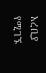አረቢያ የሚገኙ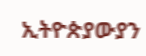ኢትዮጵያውያን